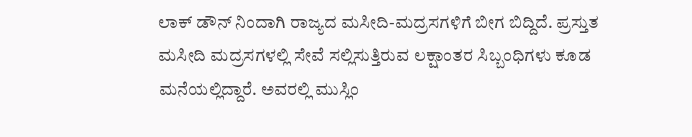ಲಾಕ್ ಡೌನ್ ನಿಂದಾಗಿ ರಾಜ್ಯದ ಮಸೀದಿ-ಮದ್ರಸಗಳಿಗೆ ಬೀಗ ಬಿದ್ದಿದೆ. ಪ್ರಸ್ತುತ ಮಸೀದಿ ಮದ್ರಸಗಳಲ್ಲಿ ಸೇವೆ ಸಲ್ಲಿಸುತ್ತಿರುವ ಲಕ್ಷಾಂತರ ಸಿಬ್ಬಂಧಿಗಳು ಕೂಡ ಮನೆಯಲ್ಲಿದ್ದಾರೆ. ಅವರಲ್ಲಿ ಮುಸ್ಲಿಂ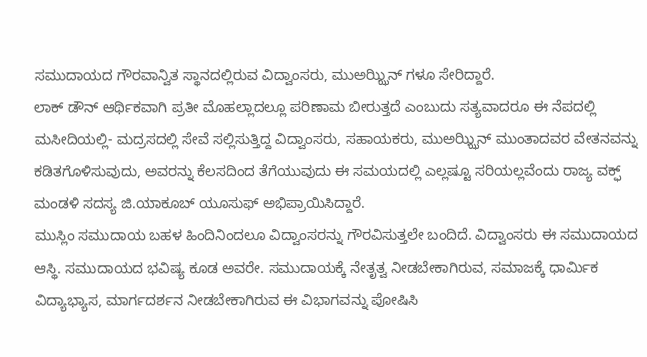ಸಮುದಾಯದ ಗೌರವಾನ್ವಿತ ಸ್ಥಾನದಲ್ಲಿರುವ ವಿದ್ವಾಂಸರು, ಮುಅಝ್ಝಿನ್ ಗಳೂ ಸೇರಿದ್ದಾರೆ.
ಲಾಕ್ ಡೌನ್ ಆರ್ಥಿಕವಾಗಿ ಪ್ರತೀ ಮೊಹಲ್ಲಾದಲ್ಲೂ ಪರಿಣಾಮ ಬೀರುತ್ತದೆ ಎಂಬುದು ಸತ್ಯವಾದರೂ ಈ ನೆಪದಲ್ಲಿ ಮಸೀದಿಯಲ್ಲಿ- ಮದ್ರಸದಲ್ಲಿ ಸೇವೆ ಸಲ್ಲಿಸುತ್ತಿದ್ದ ವಿದ್ವಾಂಸರು, ಸಹಾಯಕರು, ಮುಅಝ್ಝಿನ್ ಮುಂತಾದವರ ವೇತನವನ್ನು ಕಡಿತಗೊಳಿಸುವುದು, ಅವರನ್ನು ಕೆಲಸದಿಂದ ತೆಗೆಯುವುದು ಈ ಸಮಯದಲ್ಲಿ ಎಲ್ಲಷ್ಟೂ ಸರಿಯಲ್ಲವೆಂದು ರಾಜ್ಯ ವಕ್ಫ್ ಮಂಡಳಿ ಸದಸ್ಯ ಜಿ.ಯಾಕೂಬ್ ಯೂಸುಫ್ ಅಭಿಪ್ರಾಯಿಸಿದ್ದಾರೆ.
ಮುಸ್ಲಿಂ ಸಮುದಾಯ ಬಹಳ ಹಿಂದಿನಿಂದಲೂ ವಿದ್ವಾಂಸರನ್ನು ಗೌರವಿಸುತ್ತಲೇ ಬಂದಿದೆ. ವಿದ್ವಾಂಸರು ಈ ಸಮುದಾಯದ ಆಸ್ಥಿ. ಸಮುದಾಯದ ಭವಿಷ್ಯ ಕೂಡ ಅವರೇ. ಸಮುದಾಯಕ್ಕೆ ನೇತೃತ್ವ ನೀಡಬೇಕಾಗಿರುವ, ಸಮಾಜಕ್ಕೆ ಧಾರ್ಮಿಕ ವಿದ್ಯಾಭ್ಯಾಸ, ಮಾರ್ಗದರ್ಶನ ನೀಡಬೇಕಾಗಿರುವ ಈ ವಿಭಾಗವನ್ನು ಪೋಷಿಸಿ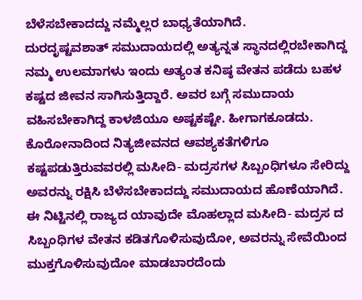ಬೆಳೆಸಬೇಕಾದದ್ದು ನಮ್ಮೆಲ್ಲರ ಬಾಧ್ಯತೆಯಾಗಿದೆ.
ದುರದೃಷ್ಟವಶಾತ್ ಸಮುದಾಯದಲ್ಲಿ ಅತ್ಯನ್ನತ ಸ್ಥಾನದಲ್ಲಿರಬೇಕಾಗಿದ್ದ ನಮ್ಮ ಉಲಮಾಗಳು ಇಂದು ಅತ್ಯಂತ ಕನಿಷ್ಠ ವೇತನ ಪಡೆದು ಬಹಳ ಕಷ್ಟದ ಜೀವನ ಸಾಗಿಸುತ್ತಿದ್ದಾರೆ. ಅವರ ಬಗ್ಗೆ ಸಮುದಾಯ ವಹಿಸಬೇಕಾಗಿದ್ದ ಕಾಳಜಿಯೂ ಅಷ್ಟಕಷ್ಟೇ. ಹೀಗಾಗಕೂಡದು. ಕೊರೋನಾದಿಂದ ನಿತ್ಯಜೀವನದ ಆವಶ್ಯಕತೆಗಳಿಗೂ ಕಷ್ಟಪಡುತ್ತಿರುವವರಲ್ಲಿ ಮಸೀದಿ- ಮದ್ರಸಗಳ ಸಿಬ್ಬಂಧಿಗಳೂ ಸೇರಿದ್ದು ಅವರನ್ನು ರಕ್ಷಿಸಿ ಬೆಳೆಸಬೇಕಾದದ್ದು ಸಮುದಾಯದ ಹೊಣೆಯಾಗಿದೆ.
ಈ ನಿಟ್ಟಿನಲ್ಲಿ ರಾಜ್ಯದ ಯಾವುದೇ ಮೊಹಲ್ಲಾದ ಮಸೀದಿ- ಮದ್ರಸ ದ ಸಿಬ್ಬಂಧಿಗಳ ವೇತನ ಕಡಿತಗೊಳಿಸುವುದೋ, ಅವರನ್ನು ಸೇವೆಯಿಂದ ಮುಕ್ತಗೊಳಿಸುವುದೋ ಮಾಡಬಾರದೆಂದು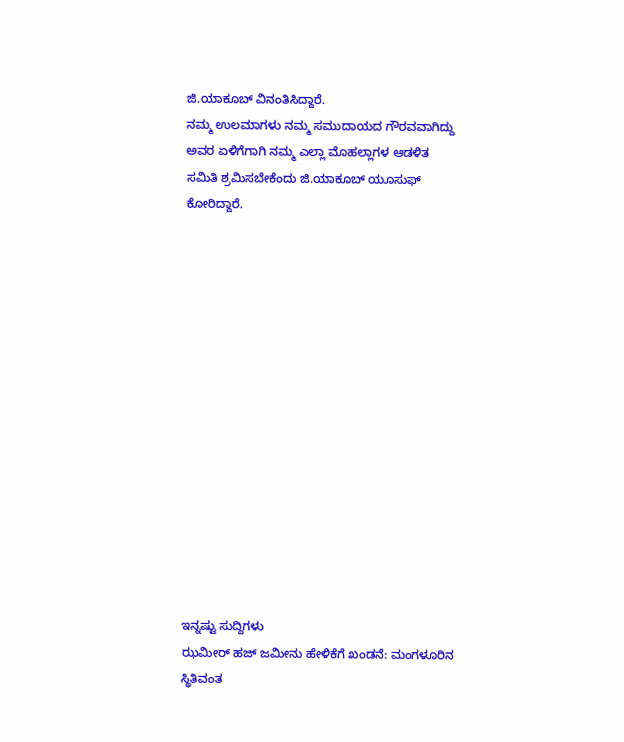ಜಿ.ಯಾಕೂಬ್ ವಿನಂತಿಸಿದ್ದಾರೆ.
ನಮ್ಮ ಉಲಮಾಗಳು ನಮ್ಮ ಸಮುದಾಯದ ಗೌರವವಾಗಿದ್ದು ಅವರ ಏಳಿಗೆಗಾಗಿ ನಮ್ಮ ಎಲ್ಲಾ ಮೊಹಲ್ಲಾಗಳ ಆಡಳಿತ ಸಮಿತಿ ಶ್ರಮಿಸಬೇಕೆಂದು ಜಿ.ಯಾಕೂಬ್ ಯೂಸುಫ್ ಕೋರಿದ್ದಾರೆ.















ಇನ್ನಷ್ಟು ಸುದ್ದಿಗಳು
ಝಮೀರ್ ಹಜ್ ಜಮೀನು ಹೇಳಿಕೆಗೆ ಖಂಡನೆ: ಮಂಗಳೂರಿನ ಸ್ಥಿತಿವಂತ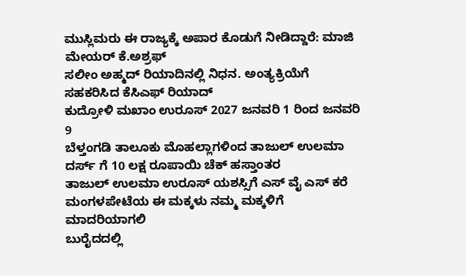ಮುಸ್ಲಿಮರು ಈ ರಾಜ್ಯಕ್ಕೆ ಅಪಾರ ಕೊಡುಗೆ ನೀಡಿದ್ದಾರೆ: ಮಾಜಿ ಮೇಯರ್ ಕೆ.ಅಶ್ರಫ್
ಸಲೀಂ ಅಹ್ಮದ್ ರಿಯಾದಿನಲ್ಲಿ ನಿಧನ. ಅಂತ್ಯಕ್ರಿಯೆಗೆ ಸಹಕರಿಸಿದ ಕೆಸಿಎಫ್ ರಿಯಾದ್
ಕುದ್ರೋಳಿ ಮಖಾಂ ಉರೂಸ್ 2027 ಜನವರಿ 1 ರಿಂದ ಜನವರಿ 9
ಬೆಳ್ತಂಗಡಿ ತಾಲೂಕು ಮೊಹಲ್ಲಾಗಳಿಂದ ತಾಜುಲ್ ಉಲಮಾ ದರ್ಸ್ ಗೆ 10 ಲಕ್ಷ ರೂಪಾಯಿ ಚೆಕ್ ಹಸ್ತಾಂತರ
ತಾಜುಲ್ ಉಲಮಾ ಉರೂಸ್ ಯಶಸ್ಸಿಗೆ ಎಸ್ ವೈ ಎಸ್ ಕರೆ
ಮಂಗಳಪೇಟೆಯ ಈ ಮಕ್ಕಳು ನಮ್ಮ ಮಕ್ಕಳಿಗೆ ಮಾದರಿಯಾಗಲಿ
ಬುರೈದದಲ್ಲಿ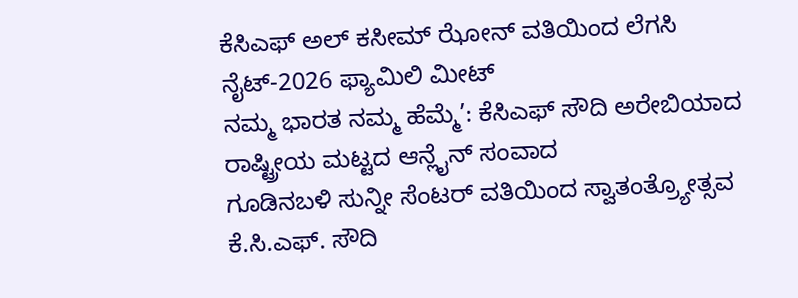ಕೆಸಿಎಫ್ ಅಲ್ ಕಸೀಮ್ ಝೋನ್ ವತಿಯಿಂದ ಲೆಗಸಿ ನೈಟ್-2026 ಫ್ಯಾಮಿಲಿ ಮೀಟ್
ನಮ್ಮ ಭಾರತ ನಮ್ಮ ಹೆಮ್ಮೆ’: ಕೆಸಿಎಫ್ ಸೌದಿ ಅರೇಬಿಯಾದ ರಾಷ್ಟ್ರೀಯ ಮಟ್ಟದ ಆನ್ಲೈನ್ ಸಂವಾದ
ಗೂಡಿನಬಳಿ ಸುನ್ನೀ ಸೆಂಟರ್ ವತಿಯಿಂದ ಸ್ವಾತಂತ್ರ್ಯೋತ್ಸವ
ಕೆ.ಸಿ.ಎಫ್. ಸೌದಿ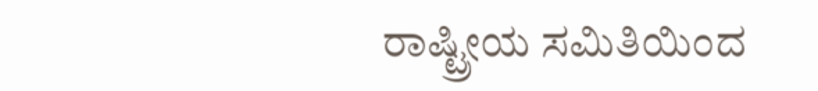ರಾಷ್ಟ್ರೀಯ ಸಮಿತಿಯಿಂದ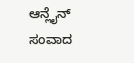ಆನ್ಲೈನ್ ಸಂವಾದ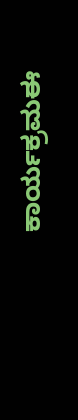ಕಾರ್ಯಕ್ರಮಈ